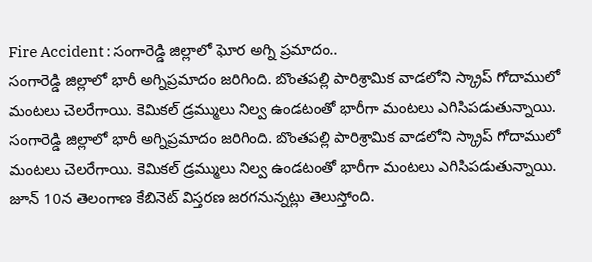Fire Accident : సంగారెడ్డి జిల్లాలో ఘోర అగ్ని ప్రమాదం..
సంగారెడ్డి జిల్లాలో భారీ అగ్నిప్రమాదం జరిగింది. బొంతపల్లి పారిశ్రామిక వాడలోని స్క్రాప్ గోదాములో మంటలు చెలరేగాయి. కెమికల్ డ్రమ్ములు నిల్వ ఉండటంతో భారీగా మంటలు ఎగిసిపడుతున్నాయి.
సంగారెడ్డి జిల్లాలో భారీ అగ్నిప్రమాదం జరిగింది. బొంతపల్లి పారిశ్రామిక వాడలోని స్క్రాప్ గోదాములో మంటలు చెలరేగాయి. కెమికల్ డ్రమ్ములు నిల్వ ఉండటంతో భారీగా మంటలు ఎగిసిపడుతున్నాయి.
జూన్ 10న తెలంగాణ కేబినెట్ విస్తరణ జరగనున్నట్లు తెలుస్తోంది.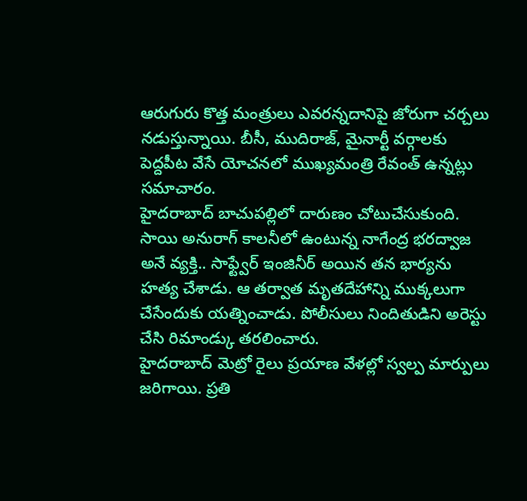ఆరుగురు కొత్త మంత్రులు ఎవరన్నదానిపై జోరుగా చర్చలు నడుస్తున్నాయి. బీసీ, ముదిరాజ్, మైనార్టీ వర్గాలకు పెద్దపీట వేసే యోచనలో ముఖ్యమంత్రి రేవంత్ ఉన్నట్లు సమాచారం.
హైదరాబాద్ బాచుపల్లిలో దారుణం చోటుచేసుకుంది. సాయి అనురాగ్ కాలనీలో ఉంటున్న నాగేంద్ర భరద్వాజ అనే వ్యక్తి.. సాఫ్ట్వేర్ ఇంజినీర్ అయిన తన భార్యను హత్య చేశాడు. ఆ తర్వాత మృతదేహాన్ని ముక్కలుగా చేసేందుకు యత్నించాడు. పోలీసులు నిందితుడిని అరెస్టు చేసి రిమాండ్కు తరలించారు.
హైదరాబాద్ మెట్రో రైలు ప్రయాణ వేళల్లో స్వల్ప మార్పులు జరిగాయి. ప్రతి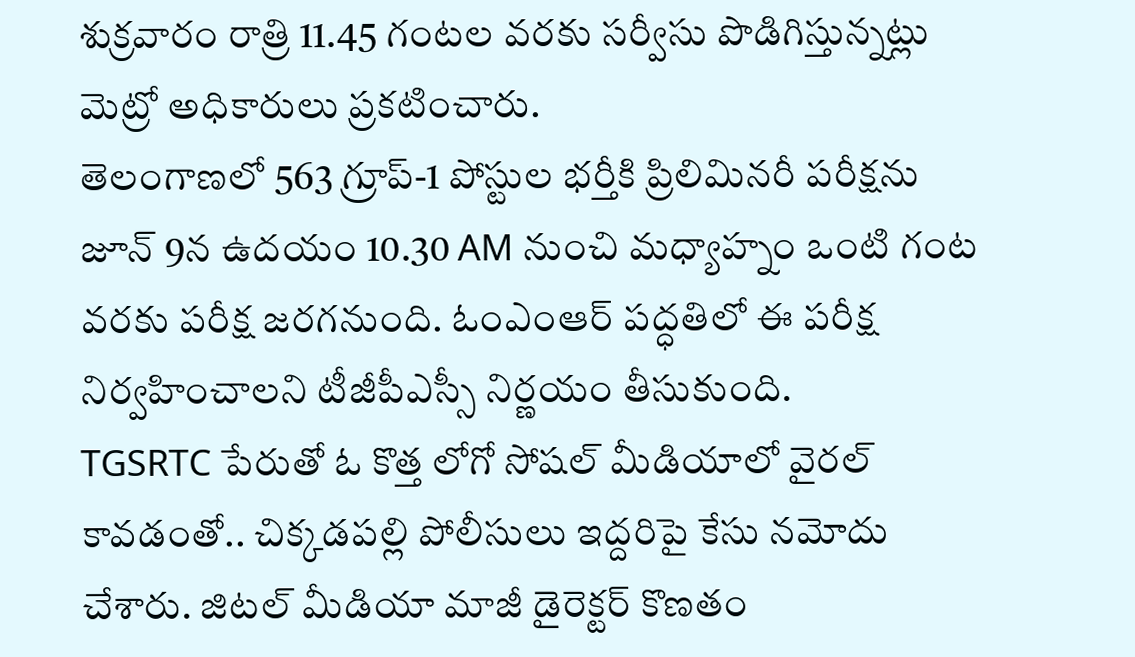శుక్రవారం రాత్రి 11.45 గంటల వరకు సర్వీసు పొడిగిస్తున్నట్లు మెట్రో అధికారులు ప్రకటించారు.
తెలంగాణలో 563 గ్రూప్-1 పోస్టుల భర్తీకి ప్రిలిమినరీ పరీక్షను జూన్ 9న ఉదయం 10.30 AM నుంచి మధ్యాహ్నం ఒంటి గంట వరకు పరీక్ష జరగనుంది. ఓంఎంఆర్ పద్ధతిలో ఈ పరీక్ష నిర్వహించాలని టీజీపీఎస్సీ నిర్ణయం తీసుకుంది.
TGSRTC పేరుతో ఓ కొత్త లోగో సోషల్ మీడియాలో వైరల్ కావడంతో.. చిక్కడపల్లి పోలీసులు ఇద్దరిపై కేసు నమోదు చేశారు. జిటల్ మీడియా మాజీ డైరెక్టర్ కొణతం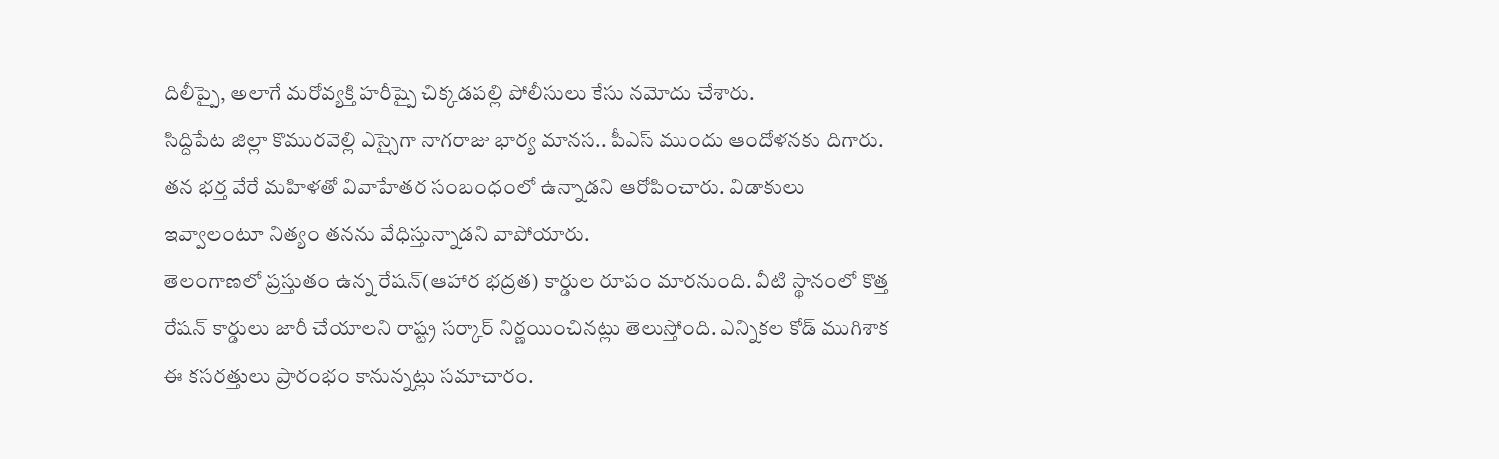దిలీప్పై, అలాగే మరోవ్యక్తి హరీష్పై చిక్కడపల్లి పోలీసులు కేసు నమోదు చేశారు.
సిద్దిపేట జిల్లా కొమురవెల్లి ఎస్సైగా నాగరాజు భార్య మానస.. పీఎస్ ముందు ఆందోళనకు దిగారు. తన భర్త వేరే మహిళతో వివాహేతర సంబంధంలో ఉన్నాడని ఆరోపించారు. విడాకులు ఇవ్వాలంటూ నిత్యం తనను వేధిస్తున్నాడని వాపోయారు.
తెలంగాణలో ప్రస్తుతం ఉన్న రేషన్(ఆహార భద్రత) కార్డుల రూపం మారనుంది. వీటి స్థానంలో కొత్త రేషన్ కార్డులు జారీ చేయాలని రాష్ట్ర సర్కార్ నిర్ణయించినట్లు తెలుస్తోంది. ఎన్నికల కోడ్ ముగిశాక ఈ కసరత్తులు ప్రారంభం కానున్నట్లు సమాచారం.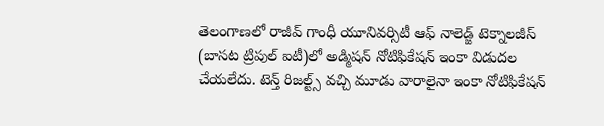తెలంగాణలో రాజీవ్ గాంధీ యూనివర్సిటీ ఆఫ్ నాలెడ్జ్ టెక్నాలజీస్ (బాసట ట్రిపుల్ ఐటీ)లో అడ్మిషన్ నోటిఫికేషన్ ఇంకా విడుదల చేయలేదు. టెన్త్ రిజల్ట్స్ వచ్చి మూడు వారాలైనా ఇంకా నోటిఫికేషన్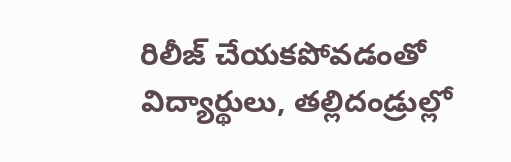రిలీజ్ చేయకపోవడంతో విద్యార్థులు, తల్లిదండ్రుల్లో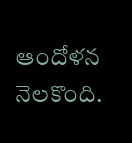ఆందోళన నెలకొంది.